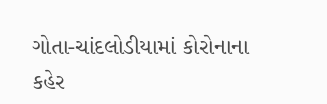ગોતા-ચાંદલોડીયામાં કોરોનાના કહેર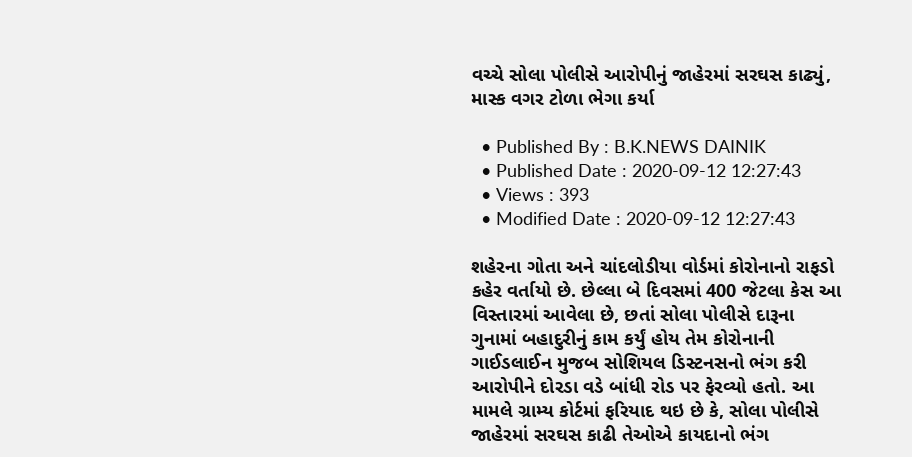વચ્ચે સોલા પોલીસે આરોપીનું જાહેરમાં સરઘસ કાઢ્યું, માસ્ક વગર ટોળા ભેગા કર્યા

  • Published By : B.K.NEWS DAINIK
  • Published Date : 2020-09-12 12:27:43
  • Views : 393
  • Modified Date : 2020-09-12 12:27:43

શહેરના ગોતા અને ચાંદલોડીયા વોર્ડમાં કોરોનાનો રાફડો કહેર વર્તાયો છે. છેલ્લા બે દિવસમાં 400 જેટલા કેસ આ વિસ્તારમાં આવેલા છે, છતાં સોલા પોલીસે દારૂના ગુનામાં બહાદુરીનું કામ કર્યું હોય તેમ કોરોનાની ગાઈડલાઈન મુજબ સોશિયલ ડિસ્ટનસનો ભંગ કરી આરોપીને દોરડા વડે બાંધી રોડ પર ફેરવ્યો હતો. આ મામલે ગ્રામ્ય કોર્ટમાં ફરિયાદ થઇ છે કે, સોલા પોલીસે જાહેરમાં સરઘસ કાઢી તેઓએ કાયદાનો ભંગ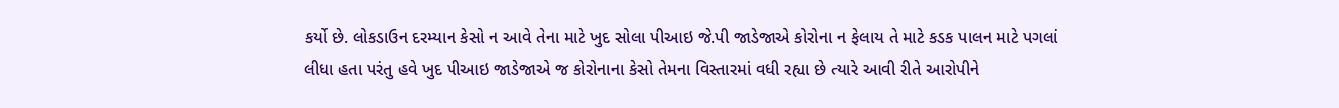કર્યો છે. લોકડાઉન દરમ્યાન કેસો ન આવે તેના માટે ખુદ સોલા પીઆઇ જે.પી જાડેજાએ કોરોના ન ફેલાય તે માટે કડક પાલન માટે પગલાં લીધા હતા પરંતુ હવે ખુદ પીઆઇ જાડેજાએ જ કોરોનાના કેસો તેમના વિસ્તારમાં વધી રહ્યા છે ત્યારે આવી રીતે આરોપીને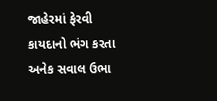જાહેરમાં ફેરવી કાયદાનો ભંગ કરતા અનેક સવાલ ઉભા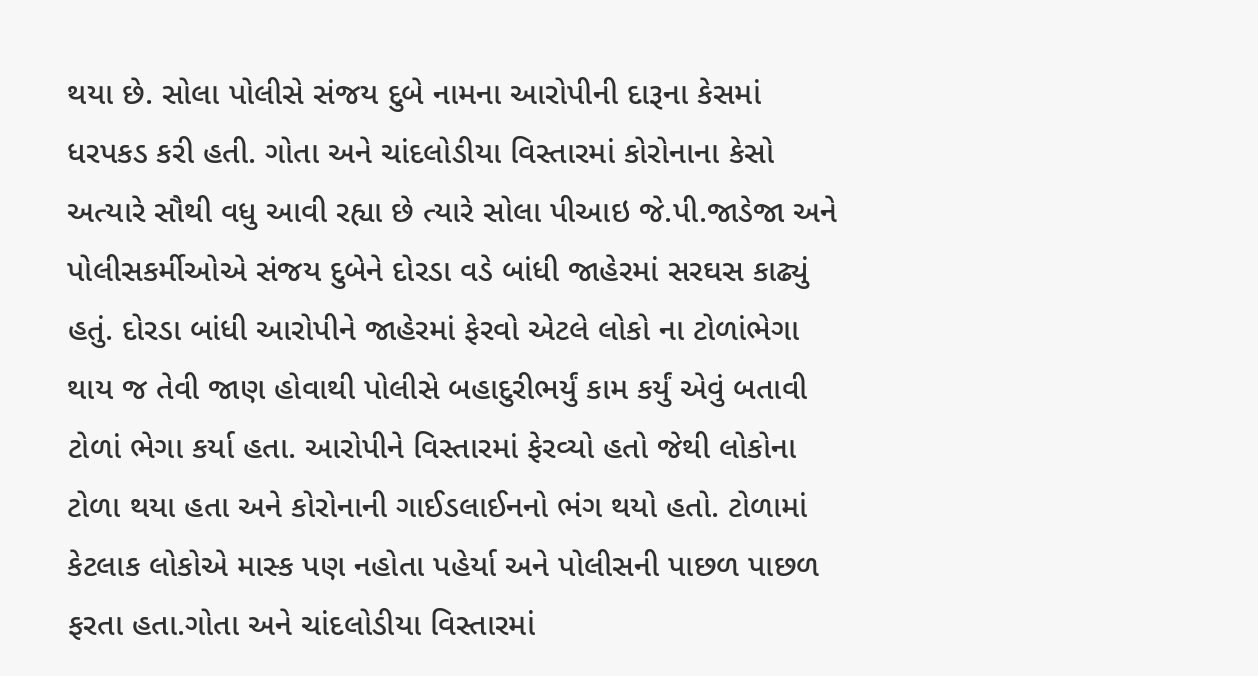થયા છે. સોલા પોલીસે સંજય દુબે નામના આરોપીની દારૂના કેસમાં ધરપકડ કરી હતી. ગોતા અને ચાંદલોડીયા વિસ્તારમાં કોરોનાના કેસો અત્યારે સૌથી વધુ આવી રહ્યા છે ત્યારે સોલા પીઆઇ જે.પી.જાડેજા અને પોલીસકર્મીઓએ સંજય દુબેને દોરડા વડે બાંધી જાહેરમાં સરઘસ કાઢ્યું હતું. દોરડા બાંધી આરોપીને જાહેરમાં ફેરવો એટલે લોકો ના ટોળાંભેગા થાય જ તેવી જાણ હોવાથી પોલીસે બહાદુરીભર્યું કામ કર્યું એવું બતાવી ટોળાં ભેગા કર્યા હતા. આરોપીને વિસ્તારમાં ફેરવ્યો હતો જેથી લોકોના ટોળા થયા હતા અને કોરોનાની ગાઈડલાઈનનો ભંગ થયો હતો. ટોળામાં કેટલાક લોકોએ માસ્ક પણ નહોતા પહેર્યા અને પોલીસની પાછળ પાછળ ફરતા હતા.ગોતા અને ચાંદલોડીયા વિસ્તારમાં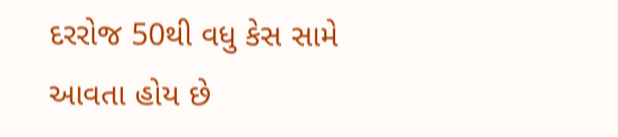દરરોજ 50થી વધુ કેસ સામે આવતા હોય છે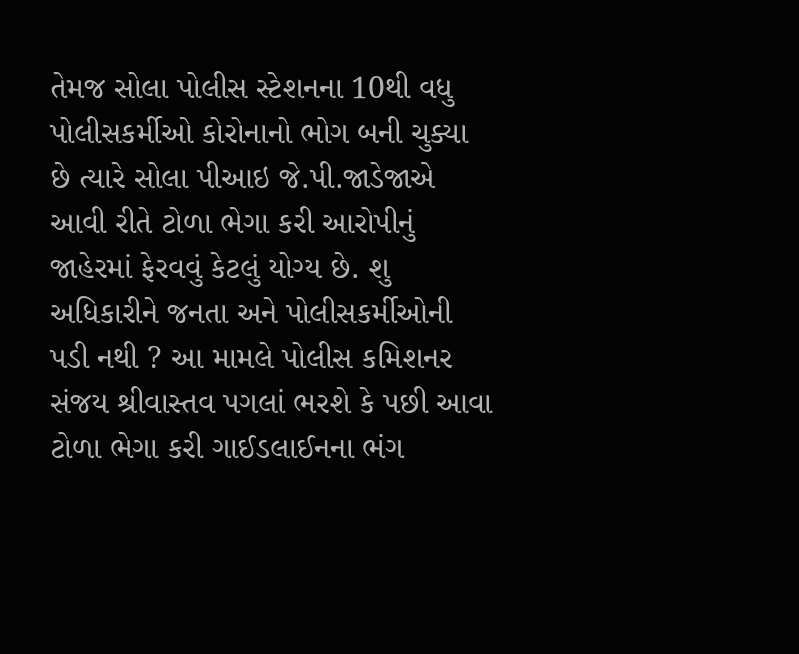તેમજ સોલા પોલીસ સ્ટેશનના 10થી વધુ પોલીસકર્મીઓ કોરોનાનો ભોગ બની ચુક્યા છે ત્યારે સોલા પીઆઇ જે.પી.જાડેજાએ આવી રીતે ટોળા ભેગા કરી આરોપીનું જાહેરમાં ફેરવવું કેટલું યોગ્ય છે. શુ અધિકારીને જનતા અને પોલીસકર્મીઓની પડી નથી ? આ મામલે પોલીસ કમિશનર સંજય શ્રીવાસ્તવ પગલાં ભરશે કે પછી આવા ટોળા ભેગા કરી ગાઈડલાઈનના ભંગ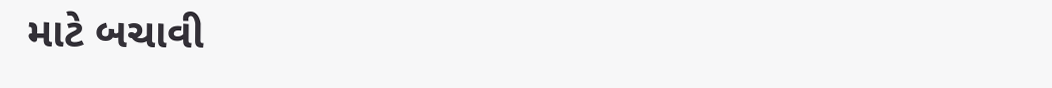માટે બચાવી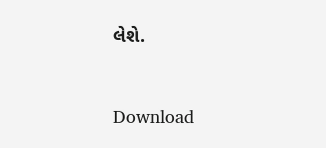લેશે.


Download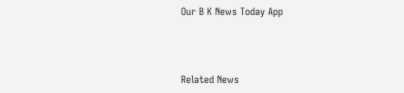Our B K News Today App



Related News